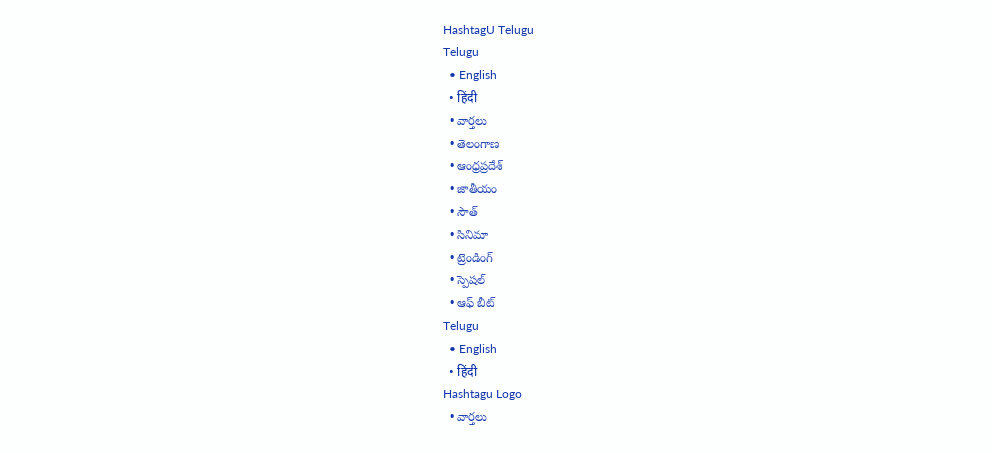HashtagU Telugu
Telugu
  • English
  • हिंदी
  • వార్తలు
  • తెలంగాణ
  • ఆంధ్రప్రదేశ్
  • జాతీయం
  • సౌత్
  • సినిమా
  • ట్రెండింగ్
  • స్పెషల్
  • ఆఫ్ బీట్
Telugu
  • English
  • हिंदी
Hashtagu Logo
  • వార్తలు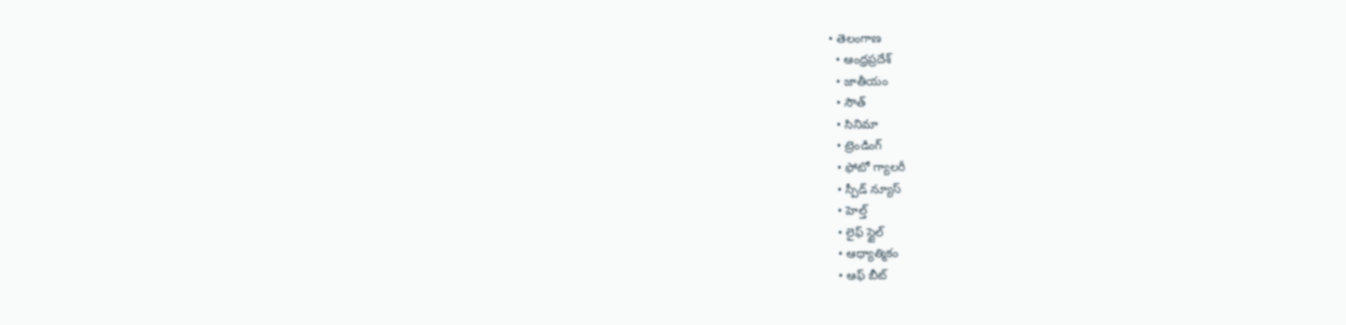• తెలంగాణ
  • ఆంధ్రప్రదేశ్
  • జాతీయం
  • సౌత్
  • సినిమా
  • ట్రెండింగ్
  • ఫోటో గ్యాలరీ
  • స్పీడ్ న్యూస్
  • హెల్త్
  • లైఫ్ స్టైల్
  • ఆధ్యాత్మికం
  • ఆఫ్ బీట్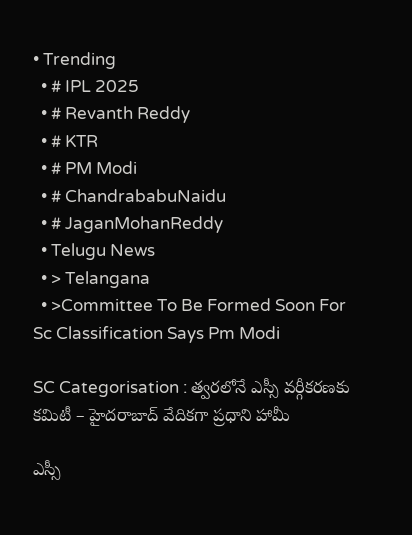• Trending
  • # IPL 2025
  • # Revanth Reddy
  • # KTR
  • # PM Modi
  • # ChandrababuNaidu
  • # JaganMohanReddy
  • Telugu News
  • > Telangana
  • >Committee To Be Formed Soon For Sc Classification Says Pm Modi

SC Categorisation : త్వరలోనే ఎస్సీ వర్గీకరణకు కమిటీ – హైదరాబాద్ వేదికగా ప్రధాని హామీ

ఎస్సీ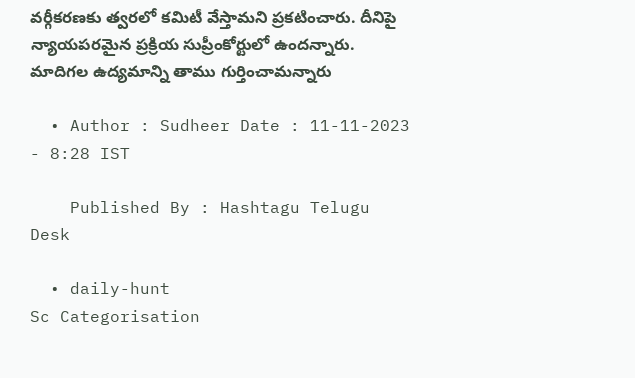వర్గీకరణకు త్వరలో కమిటీ వేస్తామని ప్రకటించారు. దీనిపై న్యాయపరమైన ప్రక్రియ సుప్రీంకోర్టులో ఉందన్నారు. మాదిగల ఉద్యమాన్ని తాము గుర్తించామన్నారు

  • Author : Sudheer Date : 11-11-2023 - 8:28 IST

    Published By : Hashtagu Telugu Desk

  • daily-hunt
Sc Categorisation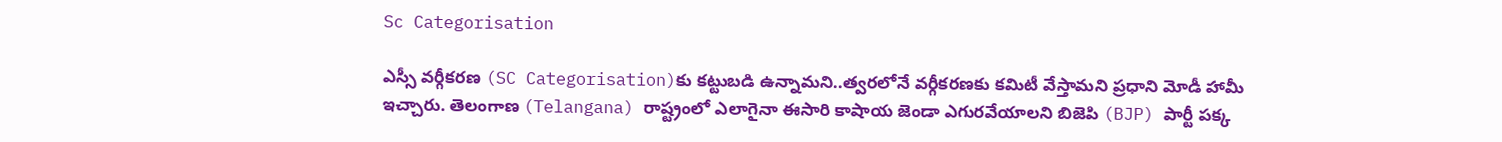Sc Categorisation

ఎస్సీ వర్గీకరణ (SC Categorisation)కు కట్టుబడి ఉన్నామని..త్వరలోనే వర్గీకరణకు కమిటీ వేస్తామని ప్రధాని మోడీ హామీ ఇచ్చారు. తెలంగాణ (Telangana) రాష్ట్రంలో ఎలాగైనా ఈసారి కాషాయ జెండా ఎగురవేయాలని బిజెపి (BJP) పార్టీ పక్క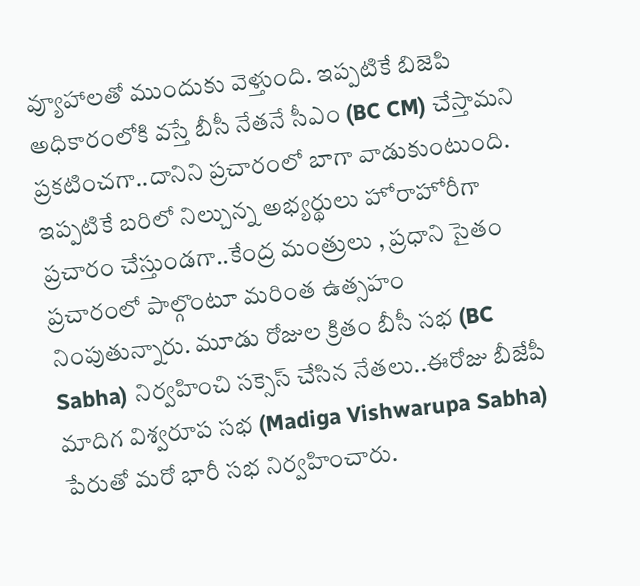వ్యూహాలతో ముందుకు వెళ్తుంది. ఇప్పటికే బిజెపి అధికారంలోకి వస్తే బీసీ నేతనే సీఎం (BC CM) చేస్తామని ప్రకటించగా..దానిని ప్రచారంలో బాగా వాడుకుంటుంది. ఇప్పటికే బరిలో నిల్చున్న అభ్యర్థులు హోరాహోరీగా ప్రచారం చేస్తుండగా..కేంద్ర మంత్రులు , ప్రధాని సైతం ప్రచారంలో పాల్గొంటూ మరింత ఉత్సహం నింపుతున్నారు. మూడు రోజుల క్రితం బీసీ సభ (BC Sabha) నిర్వహించి సక్సెస్ చేసిన నేతలు..ఈరోజు బీజేపీ మాదిగ విశ్వరూప సభ (Madiga Vishwarupa Sabha) పేరుతో మరో భారీ సభ నిర్వహించారు.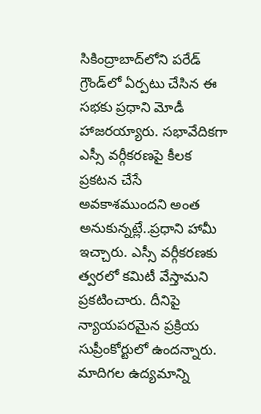సికింద్రాబాద్‌లోని పరేడ్‌ గ్రౌండ్‌లో ఏర్పటు చేసిన ఈ సభకు ప్రధాని మోడీ హాజరయ్యారు. సభావేదికగా ఎస్సీ వర్గీకరణపై కీలక ప్రకటన చేసే అవకాశముందని అంత అనుకున్నట్లే..ప్రధాని హామీ ఇచ్చారు. ఎస్సీ వర్గీకరణకు త్వరలో కమిటీ వేస్తామని ప్రకటించారు. దీనిపై న్యాయపరమైన ప్రక్రియ సుప్రీంకోర్టులో ఉందన్నారు. మాదిగల ఉద్యమాన్ని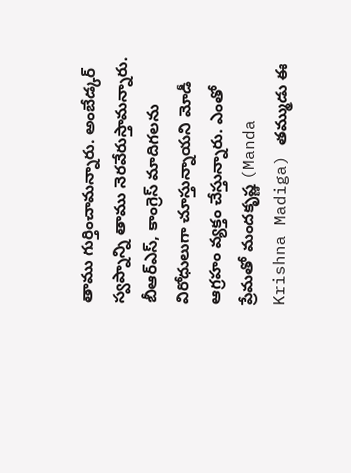తాము గుర్తించామన్నారు. అంబేడ్కర్ స్వప్నాన్ని తాము నెరవేరుస్తామన్నారు. బీఆర్ఎస్, కాంగ్రెస్‌ మాదిగలను విరోధులుగా చూస్తున్నాయని మోడీ ఆగ్రహం వ్యక్తం చేస్తున్నారు. ఎంతో ప్రేమతో మందకృష్ణ (Manda Krishna Madiga) తమ్ముడు ఈ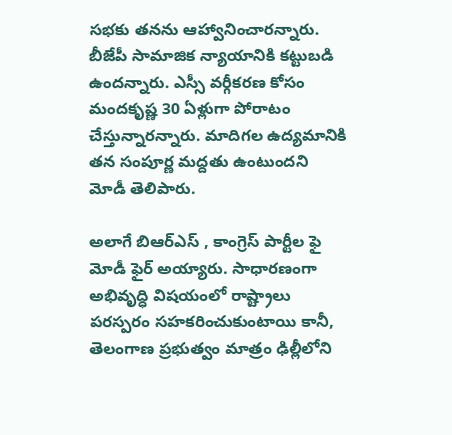సభకు తనను ఆహ్వానించారన్నారు. బీజేపీ సామాజిక న్యాయానికి కట్టుబడి ఉందన్నారు. ఎస్సీ వర్గీకరణ కోసం మందకృష్ణ 30 ఏళ్లుగా పోరాటం చేస్తున్నారన్నారు. మాదిగల ఉద్యమానికి తన సంపూర్ణ మద్దతు ఉంటుందని మోడీ తెలిపారు.

అలాగే బిఆర్ఎస్ , కాంగ్రెస్ పార్టీల ఫై మోడీ ఫైర్ అయ్యారు. సాధారణంగా అభివృద్ధి విషయంలో రాష్ట్రాలు పరస్పరం సహకరించుకుంటాయి కానీ, తెలంగాణ ప్రభుత్వం మాత్రం ఢిల్లీలోని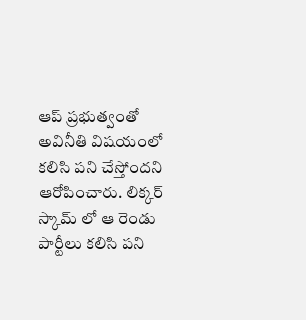ఆప్ ప్రభుత్వంతో అవినీతి విషయంలో కలిసి పని చేస్తోందని ఆరోపించారు. లిక్కర్ స్కామ్ లో ఆ రెండు పార్టీలు కలిసి పని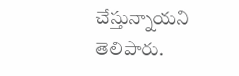చేస్తున్నాయని తెలిపారు.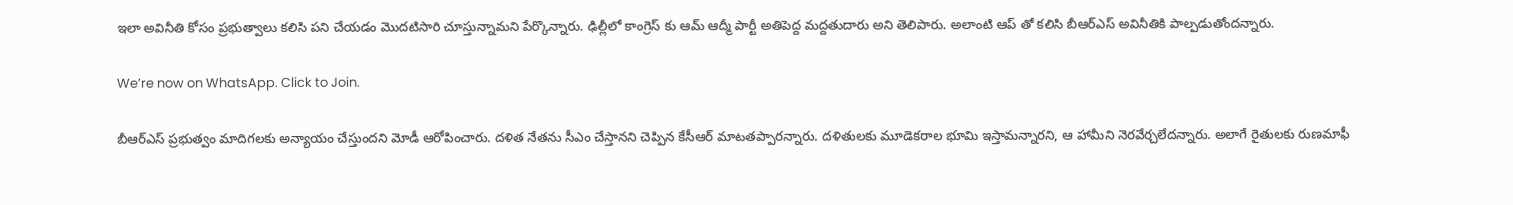ఇలా అవినీతి కోసం ప్రభుత్వాలు కలిసి పని చేయడం మొదటిసారి చూస్తున్నామని పేర్కొన్నారు. ఢిల్లీలో కాంగ్రెస్ కు ఆమ్ ఆద్మీ పార్టీ అతిపెద్ద మద్దతుదారు అని తెలిపారు. అలాంటి ఆప్ తో కలిసి బీఆర్ఎస్ అవినీతికి పాల్పడుతోందన్నారు.

We’re now on WhatsApp. Click to Join.

బీఆర్ఎస్ ప్రభుత్వం మాదిగలకు అన్యాయం చేస్తుందని మోడీ ఆరోపించారు. దళిత నేతను సీఎం చేస్తానని చెప్పిన కేసీఆర్ మాటతప్పారన్నారు. దళితులకు మూడెకరాల భూమి ఇస్తామన్నారని, ఆ హామీని నెరవేర్చలేదన్నారు. అలాగే రైతులకు రుణమాఫీ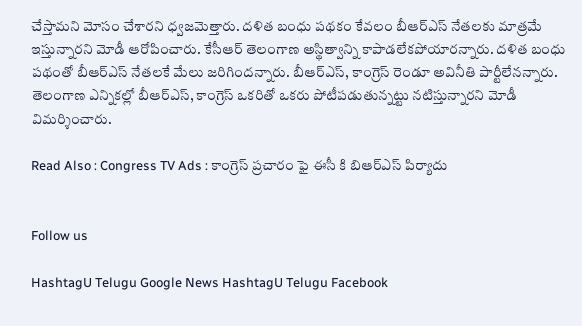చేస్తామని మోసం చేశారని ధ్వజమెత్తారు. దళిత బంధు పథకం కేవలం బీఆర్ఎస్ నేతలకు మాత్రమే ఇస్తున్నారని మోడీ ఆరోపించారు. కేసీఆర్ తెలంగాణ అస్థిత్వాన్ని కాపాడలేకపోయారన్నారు. దళిత బంధు పథంతో బీఆర్ఎస్ నేతలకే మేలు జరిగిందన్నారు. బీఆర్ఎస్, కాంగ్రెస్ రెండూ అవినీతి పార్టీలేనన్నారు. తెలంగాణ ఎన్నికల్లో బీఆర్ఎస్, కాంగ్రెస్‌ ఒకరితో ఒకరు పోటీపడుతున్నట్టు నటిస్తున్నారని మోడీ విమర్శించారు.

Read Also : Congress TV Ads : కాంగ్రెస్ ప్రచారం ఫై ఈసీ కి బిఆర్ఎస్ పిర్యాదు


Follow us

HashtagU Telugu Google News HashtagU Telugu Facebook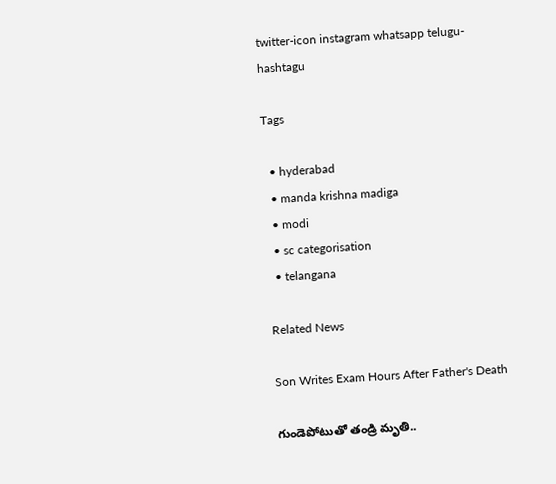twitter-icon instagram whatsapp telugu-hashtagu

Tags

  • hyderabad
  • manda krishna madiga
  • modi
  • sc categorisation
  • telangana

Related News

Son Writes Exam Hours After Father's Death

గుండెపోటుతో తండ్రి మృతి..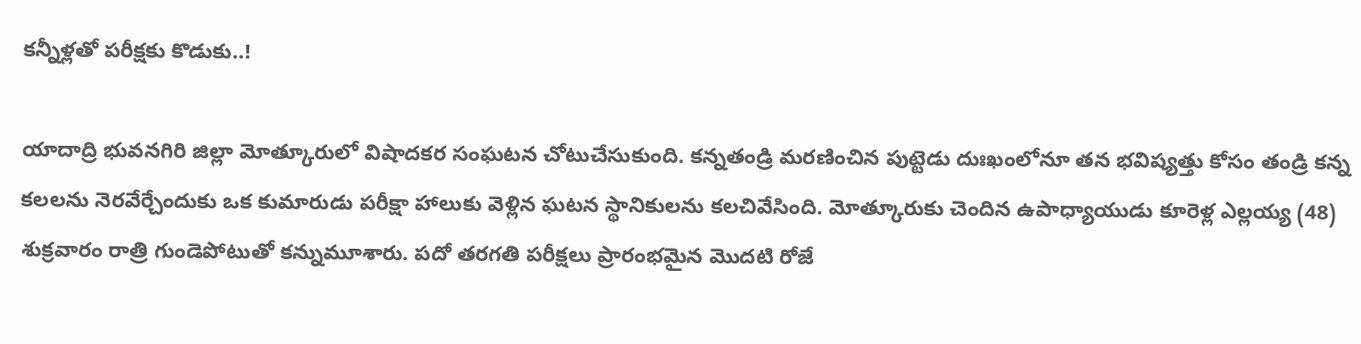కన్నీళ్లతో పరీక్షకు కొడుకు..!

యాదాద్రి భువనగిరి జిల్లా మోత్కూరులో విషాదకర సంఘటన చోటుచేసుకుంది. కన్నతండ్రి మరణించిన పుట్టెడు దుఃఖంలోనూ తన భవిష్యత్తు కోసం తండ్రి కన్న కలలను నెరవేర్చేందుకు ఒక కుమారుడు పరీక్షా హాలుకు వెళ్లిన ఘటన స్థానికులను కలచివేసింది. మోత్కూరుకు చెందిన ఉపాధ్యాయుడు కూరెళ్ల ఎల్లయ్య (48) శుక్రవారం రాత్రి గుండెపోటుతో కన్నుమూశారు. పదో తరగతి పరీక్షలు ప్రారంభమైన మొదటి రోజే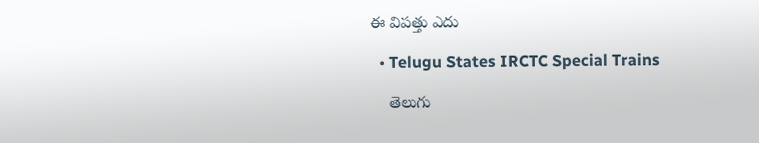ఈ విపత్తు ఎదు

  • Telugu States IRCTC Special Trains

    తెలుగు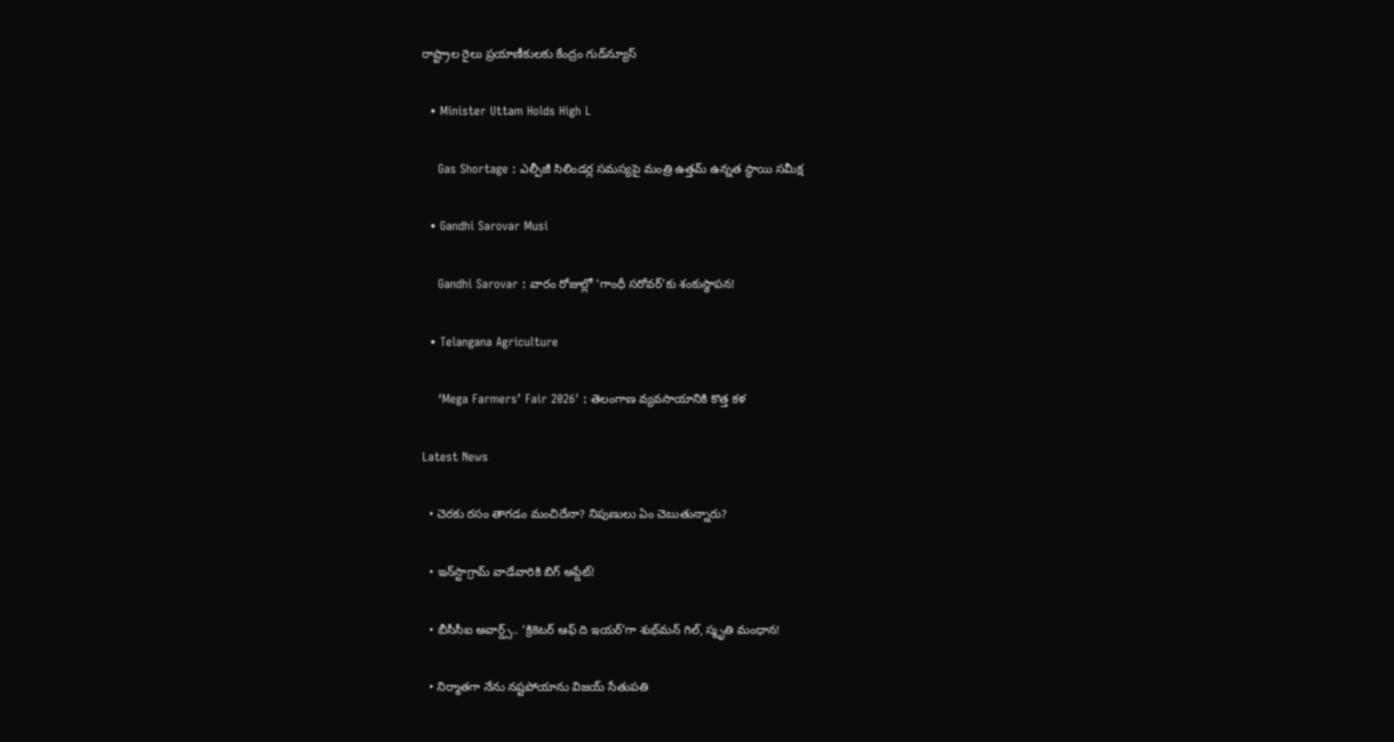రాష్ట్రాల రైలు ప్రయాణీకులకు కేంద్రం గుడ్‌న్యూస్

  • Minister Uttam Holds High L

    Gas Shortage : ఎల్పీజీ సిలిండర్ల సమస్యపై మంత్రి ఉత్తమ్ ఉన్నత స్థాయి సమీక్ష

  • Gandhi Sarovar Musi

    Gandhi Sarovar : వారం రోజుల్లో ‘గాంధీ సరోవర్’కు శంకుస్థాపన!

  • Telangana Agriculture

    ‘Mega Farmers’ Fair 2026′ : తెలంగాణ వ్యవసాయానికి కొత్త కళ

Latest News

  • చెరకు రసం తాగడం మంచిదేనా? నిపుణులు ఏం చెబుతున్నారు?

  • ఇన్‌స్టాగ్రామ్ వాడేవారికి బిగ్ అప్డేట్‌!

  • బీసీసీఐ అవార్డ్స్.. ‘క్రికెటర్ ఆఫ్ ది ఇయర్’గా శుభ్‌మన్ గిల్, స్మృతి మంధాన!

  • నిర్మాతగా నేను నష్టపోయాను విజయ్ సేతుపతి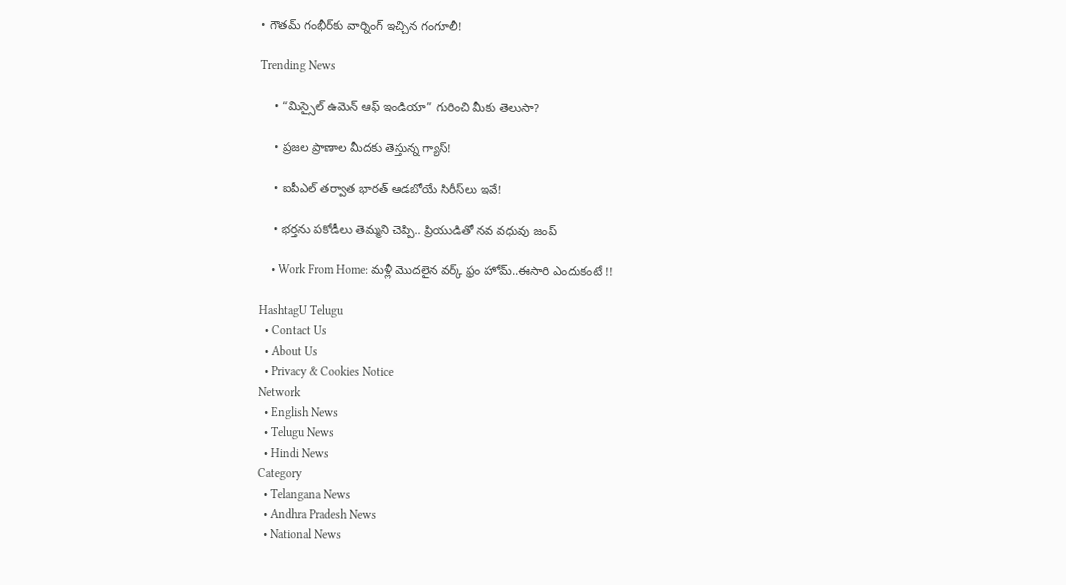• గౌత‌మ్ గంభీర్‌కు వార్నింగ్ ఇచ్చిన గంగూలీ!

Trending News

    • “మిస్సైల్ ఉమెన్ ఆఫ్ ఇండియా” గురించి మీకు తెలుసా?

    • ప్ర‌జ‌ల ప్రాణాల మీద‌కు తెస్తున్న గ్యాస్‌!

    • ఐపీఎల్ త‌ర్వాత భార‌త్ ఆడ‌బోయే సిరీస్‌లు ఇవే!

    • భర్తను పకోడీలు తెమ్మని చెప్పి.. ప్రియుడితో నవ వధువు జంప్

    • Work From Home: మళ్లీ మొదలైన వర్క్ ఫ్రం హోమ్..ఈసారి ఎందుకంటే !!

HashtagU Telugu
  • Contact Us
  • About Us
  • Privacy & Cookies Notice
Network
  • English News
  • Telugu News
  • Hindi News
Category
  • Telangana News
  • Andhra Pradesh News
  • National News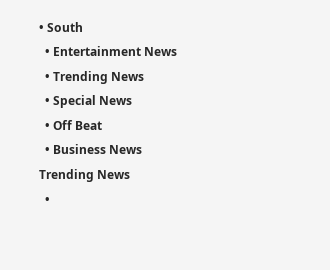• South
  • Entertainment News
  • Trending News
  • Special News
  • Off Beat
  • Business News
Trending News
  •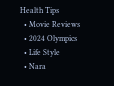Health Tips
  • Movie Reviews
  • 2024 Olympics
  • Life Style
  • Nara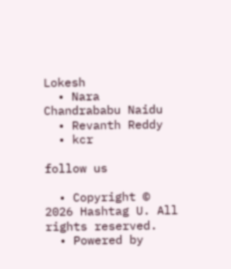Lokesh
  • Nara Chandrababu Naidu
  • Revanth Reddy
  • kcr

follow us

  • Copyright © 2026 Hashtag U. All rights reserved.
  • Powered by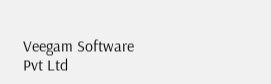Veegam Software Pvt Ltd